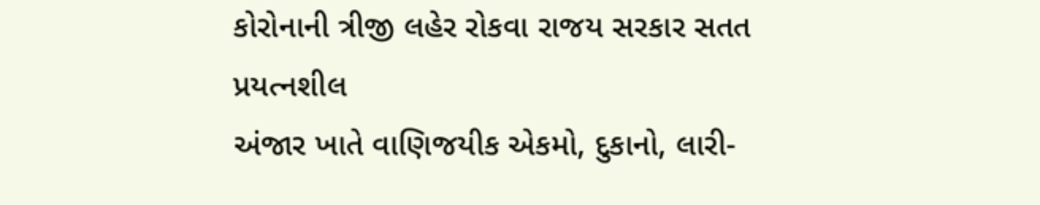કોરોનાની ત્રીજી લહેર રોકવા રાજય સરકાર સતત પ્રયત્નશીલ
અંજાર ખાતે વાણિજયીક એકમો, દુકાનો, લારી-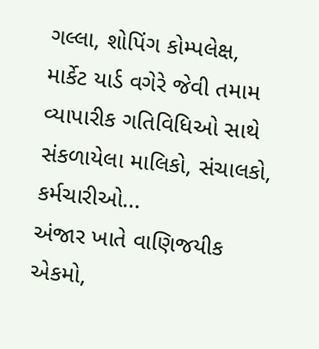ગલ્લા, શોપિંગ કોમ્પલેક્ષ, માર્કેટ યાર્ડ વગેરે જેવી તમામ વ્યાપારીક ગતિવિધિઓ સાથે સંકળાયેલા માલિકો, સંચાલકો, કર્મચારીઓ...
અંજાર ખાતે વાણિજયીક એકમો,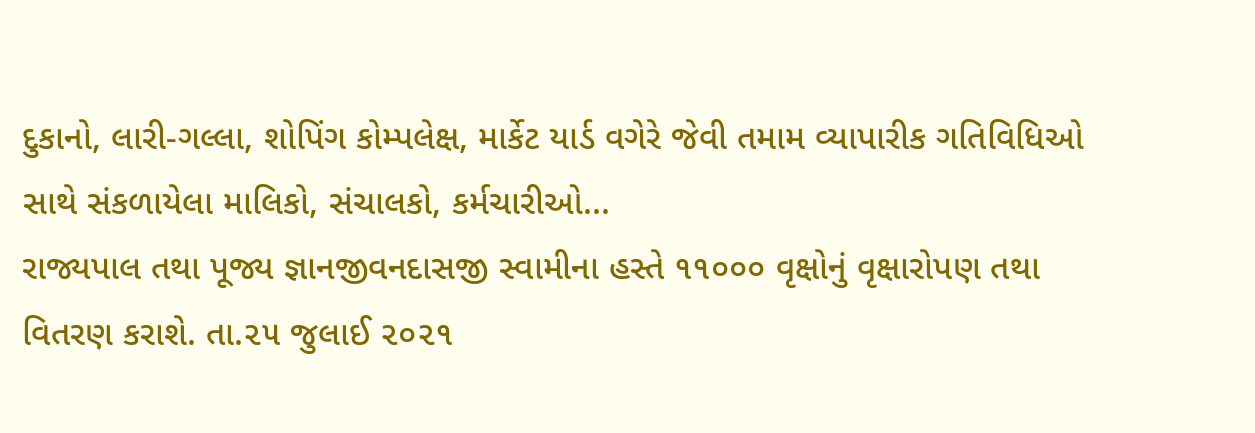દુકાનો, લારી-ગલ્લા, શોપિંગ કોમ્પલેક્ષ, માર્કેટ યાર્ડ વગેરે જેવી તમામ વ્યાપારીક ગતિવિધિઓ સાથે સંકળાયેલા માલિકો, સંચાલકો, કર્મચારીઓ...
રાજ્યપાલ તથા પૂજ્ય જ્ઞાનજીવનદાસજી સ્વામીના હસ્તે ૧૧૦૦૦ વૃક્ષોનું વૃક્ષારોપણ તથા વિતરણ કરાશે. તા.૨૫ જુલાઈ ૨૦૨૧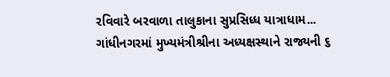રવિવારે બરવાળા તાલુકાના સુપ્રસિધ્ધ યાત્રાધામ...
ગાંધીનગરમાં મુખ્યમંત્રીશ્રીના અધ્યક્ષસ્થાને રાજ્યની ૬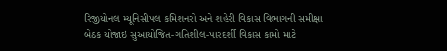રિજીયોનલ મ્યૂનિસીપલ કમિશનરો અને શહેરી વિકાસ વિભાગની સમીક્ષા બેઠક યોજાઇ સુઆયોજિત-ગતિશીલ-પારદર્શી વિકાસ કામો માટે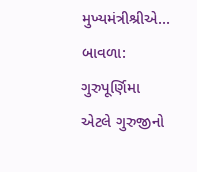મુખ્યમંત્રીશ્રીએ...
બાવળા: ગુરુપૂર્ણિમા એટલે ગુરુજીનો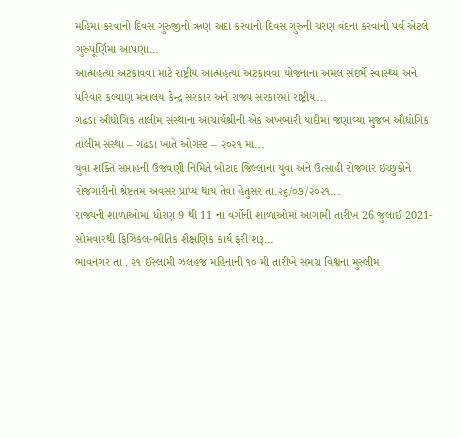મહિમા કરવાનો દિવસ ગુરુજીનો ઋણ અદા કરવાનો દિવસ ગુરુની ચરણ વંદના કરવાનો પર્વ એટલે ગુરુપૂર્ણિમા આપણા...
આત્મહત્યા અટકાવવા માટે રાષ્ટ્રીય આત્મહત્યા અટકાવવા યોજનાના અમલ સંદર્ભે સ્વાસ્થ્ય અને પરિવાર કલ્યાણ મંત્રાલય કેન્દ્ર સરકાર અને રાજ્ય સરકારમાં રાષ્ટ્રીય...
ગઢડા ઔદ્યોગિક તાલીમ સંસ્થાના આચાર્યશ્રીની એક અખબારી યાદીમાં જણાવ્યા મુજબ ઔદ્યોગિક તાલીમ સંસ્થા – ગઢડા ખાતે ઓગસ્ટ – ૨૦૨૧ મા...
યુવા શક્તિ સપ્તાહની ઉજવણી નિમિતે બોટાદ જિલ્લાના યુવા અને ઉત્સાહી રોજગાર ઇચ્છુકોને રોજગારીનો શ્રેષ્ટતમ અવસર પ્રાપ્ય થાય તેવા હેતુસર તા.૨૬/૦૭/૨૦૨૧...
રાજ્યની શાળાઓમાં ધોરણ 9 થી 11 ના વર્ગોની શાળાઓમાં આગામી તારીખ 26 જુલાઈ 2021- સોમવારથી ફિઝિકલ-ભૌતિક શૈક્ષણિક કાર્ય ફરી શરૂ...
ભાવનગર તા . ૨૧ ઈસ્લામી ઝલહજ મહિનાની ૧૦ મી તારીખે સમગ્ર વિશ્વના મુસ્લીમ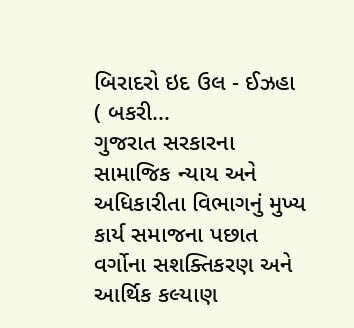બિરાદરો ઇદ ઉલ - ઈઝહા ( બકરી...
ગુજરાત સરકારના સામાજિક ન્યાય અને અધિકારીતા વિભાગનું મુખ્ય કાર્ય સમાજના પછાત વર્ગોના સશક્તિકરણ અને આર્થિક કલ્યાણ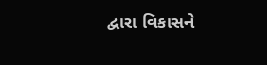દ્વારા વિકાસને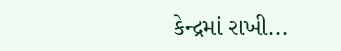કેન્દ્રમાં રાખી...